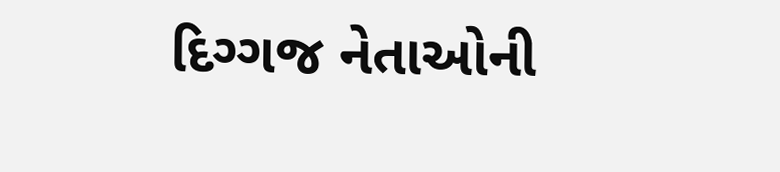દિગ્ગજ નેતાઓની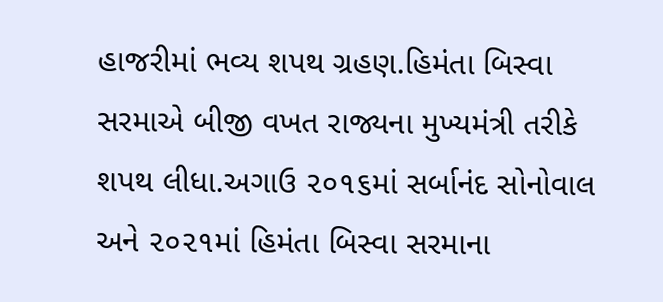હાજરીમાં ભવ્ય શપથ ગ્રહણ.હિમંતા બિસ્વા સરમાએ બીજી વખત રાજ્યના મુખ્યમંત્રી તરીકે શપથ લીધા.અગાઉ ૨૦૧૬માં સર્બાનંદ સોનોવાલ અને ૨૦૨૧માં હિમંતા બિસ્વા સરમાના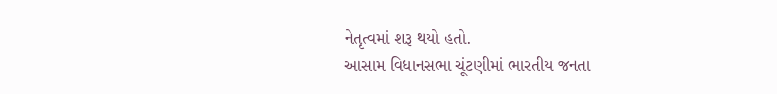નેતૃત્વમાં શરૂ થયો હતો.
આસામ વિધાનસભા ચૂંટણીમાં ભારતીય જનતા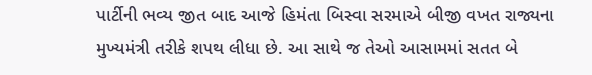પાર્ટીની ભવ્ય જીત બાદ આજે હિમંતા બિસ્વા સરમાએ બીજી વખત રાજ્યના મુખ્યમંત્રી તરીકે શપથ લીધા છે. આ સાથે જ તેઓ આસામમાં સતત બે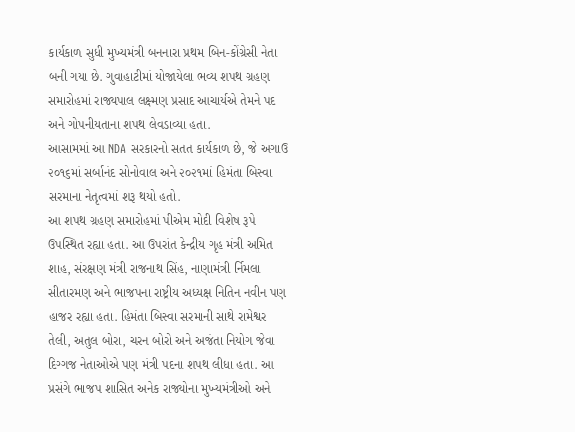કાર્યકાળ સુધી મુખ્યમંત્રી બનનારા પ્રથમ બિન-કોંગ્રેસી નેતા બની ગયા છે. ગુવાહાટીમાં યોજાયેલા ભવ્ય શપથ ગ્રહણ સમારોહમાં રાજ્યપાલ લક્ષ્મણ પ્રસાદ આચાર્યએ તેમને પદ અને ગોપનીયતાના શપથ લેવડાવ્યા હતા.
આસામમાં આ NDA સરકારનો સતત કાર્યકાળ છે, જે અગાઉ ૨૦૧૬માં સર્બાનંદ સોનોવાલ અને ૨૦૨૧માં હિમંતા બિસ્વા સરમાના નેતૃત્વમાં શરૂ થયો હતો.
આ શપથ ગ્રહણ સમારોહમાં પીએમ મોદી વિશેષ રૂપે ઉપસ્થિત રહ્યા હતા. આ ઉપરાંત કેન્દ્રીય ગૃહ મંત્રી અમિત શાહ, સંરક્ષણ મંત્રી રાજનાથ સિંહ, નાણામંત્રી ર્નિમલા સીતારમણ અને ભાજપના રાષ્ટ્રીય અધ્યક્ષ નિતિન નવીન પણ હાજર રહ્યા હતા. હિમંતા બિસ્વા સરમાની સાથે રામેશ્વર તેલી, અતુલ બોરા, ચરન બોરો અને અજંતા નિયોગ જેવા દિગ્ગજ નેતાઓએ પણ મંત્રી પદના શપથ લીધા હતા. આ પ્રસંગે ભાજપ શાસિત અનેક રાજ્યોના મુખ્યમંત્રીઓ અને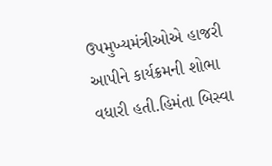ઉપમુખ્યમંત્રીઓએ હાજરી આપીને કાર્યક્રમની શોભા વધારી હતી.હિમંતા બિસ્વા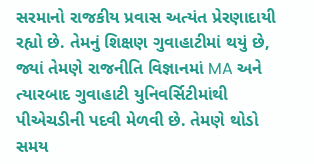સરમાનો રાજકીય પ્રવાસ અત્યંત પ્રેરણાદાયી રહ્યો છે. તેમનું શિક્ષણ ગુવાહાટીમાં થયું છે, જ્યાં તેમણે રાજનીતિ વિજ્ઞાનમાં MA અને ત્યારબાદ ગુવાહાટી યુનિવર્સિટીમાંથી પીએચડીની પદવી મેળવી છે. તેમણે થોડો સમય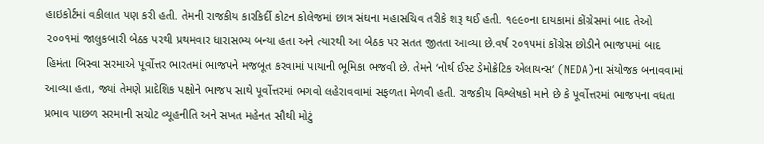હાઇકોર્ટમાં વકીલાત પણ કરી હતી. તેમની રાજકીય કારકિર્દી કોટન કોલેજમાં છાત્ર સંઘના મહાસચિવ તરીકે શરૂ થઈ હતી. ૧૯૯૦ના દાયકામાં કોંગ્રેસમાં બાદ તેઓ ૨૦૦૧માં જાલુકબારી બેઠક પરથી પ્રથમવાર ધારાસભ્ય બન્યા હતા અને ત્યારથી આ બેઠક પર સતત જીતતા આવ્યા છે.વર્ષ ૨૦૧૫માં કોંગ્રેસ છોડીને ભાજપમાં બાદ હિમંતા બિસ્વા સરમાએ પૂર્વોત્તર ભારતમાં ભાજપને મજબૂત કરવામાં પાયાની ભૂમિકા ભજવી છે. તેમને ‘નોર્થ ઈસ્ટ ડેમોક્રેટિક એલાયન્સ‘ (NEDA)ના સંયોજક બનાવવામાં આવ્યા હતા, જ્યાં તેમણે પ્રાદેશિક પક્ષોને ભાજપ સાથે પૂર્વોત્તરમાં ભગવો લહેરાવવામાં સફળતા મેળવી હતી. રાજકીય વિશ્લેષકો માને છે કે પૂર્વોત્તરમાં ભાજપના વધતા પ્રભાવ પાછળ સરમાની સચોટ વ્યૂહનીતિ અને સખત મહેનત સૌથી મોટું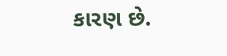કારણ છે.